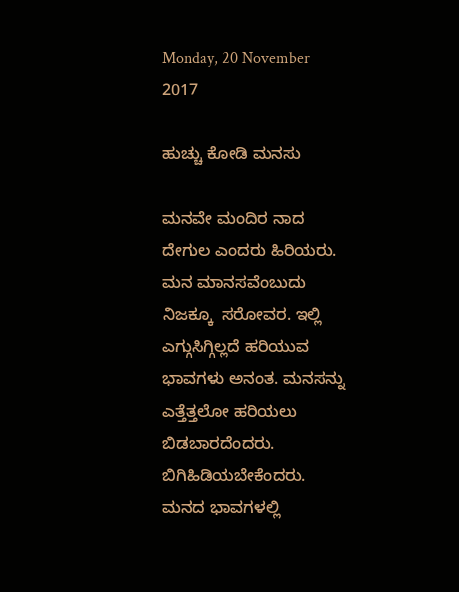Monday, 20 November 2017

ಹುಚ್ಚು ಕೋಡಿ ಮನಸು

ಮನವೇ ಮಂದಿರ ನಾದ ದೇಗುಲ ಎಂದರು ಹಿರಿಯರು. ಮನ ಮಾನಸವೆಂಬುದು ನಿಜಕ್ಕೂ  ಸರೋವರ. ಇಲ್ಲಿ ಎಗ್ಗುಸಿಗ್ಗಿಲ್ಲದೆ ಹರಿಯುವ ಭಾವಗಳು ಅನಂತ. ಮನಸನ್ನು ಎತ್ತೆತ್ತಲೋ ಹರಿಯಲು ಬಿಡಬಾರದೆಂದರು. ಬಿಗಿಹಿಡಿಯಬೇಕೆಂದರು. ಮನದ ಭಾವಗಳಲ್ಲಿ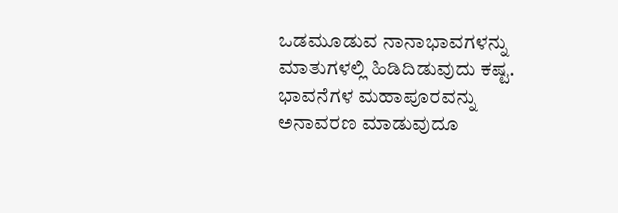ಒಡಮೂಡುವ ನಾನಾಭಾವಗಳನ್ನು ಮಾತುಗಳಲ್ಲಿ ಹಿಡಿದಿಡುವುದು ಕಷ್ಟ. ಭಾವನೆಗಳ ಮಹಾಪೂರವನ್ನು ಅನಾವರಣ ಮಾಡುವುದೂ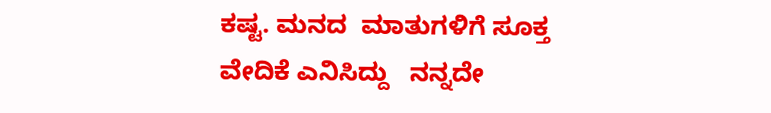ಕಷ್ಟ. ಮನದ  ಮಾತುಗಳಿಗೆ ಸೂಕ್ತ ವೇದಿಕೆ ಎನಿಸಿದ್ದು   ನನ್ನದೇ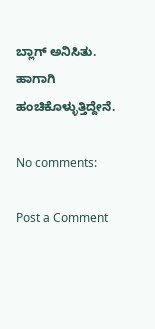ಬ್ಲಾಗ್ ಅನಿಸಿತು. ಹಾಗಾಗಿ ಹಂಚಿಕೊಳ್ಳುತ್ತಿದ್ದೇನೆ.

No comments:

Post a Comment